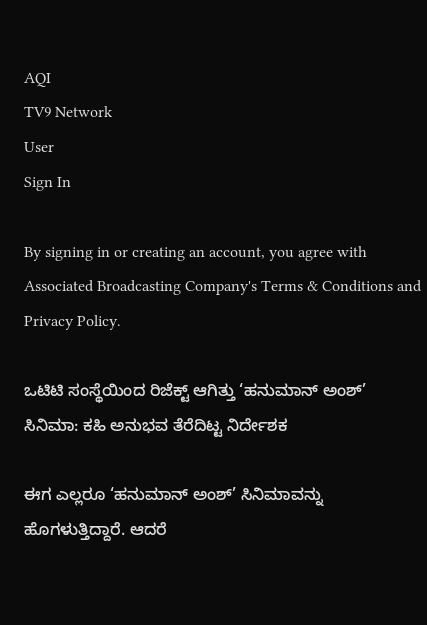AQI
TV9 Network
User
Sign In

By signing in or creating an account, you agree with Associated Broadcasting Company's Terms & Conditions and Privacy Policy.

ಒಟಿಟಿ ಸಂಸ್ಥೆಯಿಂದ ರಿಜೆಕ್ಟ್ ಆಗಿತ್ತು ‘ಹನುಮಾನ್ ಅಂಶ್’ ಸಿನಿಮಾ: ಕಹಿ ಅನುಭವ ತೆರೆದಿಟ್ಟ ನಿರ್ದೇಶಕ

ಈಗ ಎಲ್ಲರೂ ‘ಹನುಮಾನ್ ಅಂಶ್’ ಸಿನಿಮಾವನ್ನು ಹೊಗಳುತ್ತಿದ್ದಾರೆ. ಆದರೆ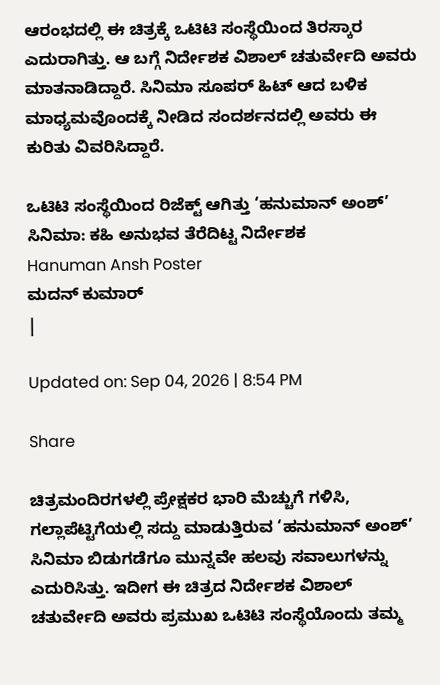ಆರಂಭದಲ್ಲಿ ಈ ಚಿತ್ರಕ್ಕೆ ಒಟಿಟಿ ಸಂಸ್ಥೆಯಿಂದ ತಿರಸ್ಕಾರ ಎದುರಾಗಿತ್ತು. ಆ ಬಗ್ಗೆ ನಿರ್ದೇಶಕ ವಿಶಾಲ್ ಚತುರ್ವೇದಿ ಅವರು ಮಾತನಾಡಿದ್ದಾರೆ. ಸಿನಿಮಾ ಸೂಪರ್ ಹಿಟ್ ಆದ ಬಳಿಕ ಮಾಧ್ಯಮವೊಂದಕ್ಕೆ ನೀಡಿದ ಸಂದರ್ಶನದಲ್ಲಿ ಅವರು ಈ ಕುರಿತು ವಿವರಿಸಿದ್ದಾರೆ.

ಒಟಿಟಿ ಸಂಸ್ಥೆಯಿಂದ ರಿಜೆಕ್ಟ್ ಆಗಿತ್ತು ‘ಹನುಮಾನ್ ಅಂಶ್’ ಸಿನಿಮಾ: ಕಹಿ ಅನುಭವ ತೆರೆದಿಟ್ಟ ನಿರ್ದೇಶಕ
Hanuman Ansh Poster
ಮದನ್ ಕುಮಾರ್
|

Updated on: Sep 04, 2026 | 8:54 PM

Share

ಚಿತ್ರಮಂದಿರಗಳಲ್ಲಿ ಪ್ರೇಕ್ಷಕರ ಭಾರಿ ಮೆಚ್ಚುಗೆ ಗಳಿಸಿ, ಗಲ್ಲಾಪೆಟ್ಟಿಗೆಯಲ್ಲಿ ಸದ್ದು ಮಾಡುತ್ತಿರುವ ‘ಹನುಮಾನ್ ಅಂಶ್’ ಸಿನಿಮಾ ಬಿಡುಗಡೆಗೂ ಮುನ್ನವೇ ಹಲವು ಸವಾಲುಗಳನ್ನು ಎದುರಿಸಿತ್ತು. ಇದೀಗ ಈ ಚಿತ್ರದ ನಿರ್ದೇಶಕ ವಿಶಾಲ್ ಚತುರ್ವೇದಿ ಅವರು ಪ್ರಮುಖ ಒಟಿಟಿ ಸಂಸ್ಥೆಯೊಂದು ತಮ್ಮ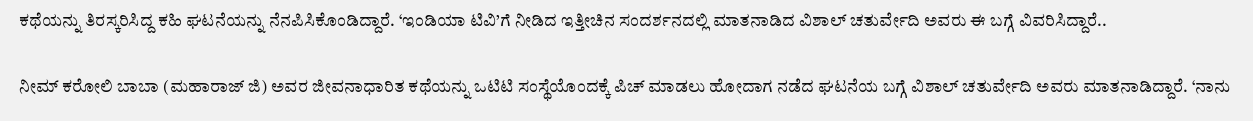ಕಥೆಯನ್ನು ತಿರಸ್ಕರಿಸಿದ್ದ ಕಹಿ ಘಟನೆಯನ್ನು ನೆನಪಿಸಿಕೊಂಡಿದ್ದಾರೆ. ‘ಇಂಡಿಯಾ ಟಿವಿ’ಗೆ ನೀಡಿದ ಇತ್ತೀಚಿನ ಸಂದರ್ಶನದಲ್ಲಿ ಮಾತನಾಡಿದ ವಿಶಾಲ್ ಚತುರ್ವೇದಿ ಅವರು ಈ ಬಗ್ಗೆ ವಿವರಿಸಿದ್ದಾರೆ..

ನೀಮ್ ಕರೋಲಿ ಬಾಬಾ (ಮಹಾರಾಜ್‌ ಜಿ) ಅವರ ಜೀವನಾಧಾರಿತ ಕಥೆಯನ್ನು ಒಟಿಟಿ ಸಂಸ್ಥೆಯೊಂದಕ್ಕೆ ಪಿಚ್ ಮಾಡಲು ಹೋದಾಗ ನಡೆದ ಘಟನೆಯ ಬಗ್ಗೆ ವಿಶಾಲ್ ಚತುರ್ವೇದಿ ಅವರು ಮಾತನಾಡಿದ್ದಾರೆ. ‘ನಾನು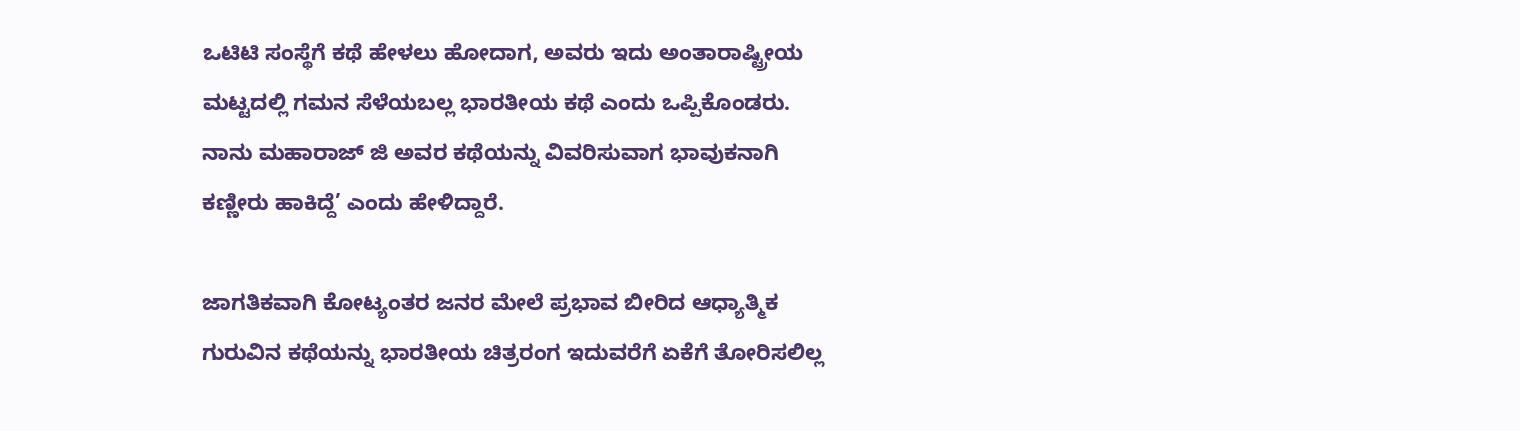ಒಟಿಟಿ ಸಂಸ್ಥೆಗೆ ಕಥೆ ಹೇಳಲು ಹೋದಾಗ, ಅವರು ಇದು ಅಂತಾರಾಷ್ಟ್ರೀಯ ಮಟ್ಟದಲ್ಲಿ ಗಮನ ಸೆಳೆಯಬಲ್ಲ ಭಾರತೀಯ ಕಥೆ ಎಂದು ಒಪ್ಪಿಕೊಂಡರು. ನಾನು ಮಹಾರಾಜ್ ಜಿ ಅವರ ಕಥೆಯನ್ನು ವಿವರಿಸುವಾಗ ಭಾವುಕನಾಗಿ ಕಣ್ಣೀರು ಹಾಕಿದ್ದೆ’ ಎಂದು ಹೇಳಿದ್ದಾರೆ.

ಜಾಗತಿಕವಾಗಿ ಕೋಟ್ಯಂತರ ಜನರ ಮೇಲೆ ಪ್ರಭಾವ ಬೀರಿದ ಆಧ್ಯಾತ್ಮಿಕ ಗುರುವಿನ ಕಥೆಯನ್ನು ಭಾರತೀಯ ಚಿತ್ರರಂಗ ಇದುವರೆಗೆ ಏಕೆಗೆ ತೋರಿಸಲಿಲ್ಲ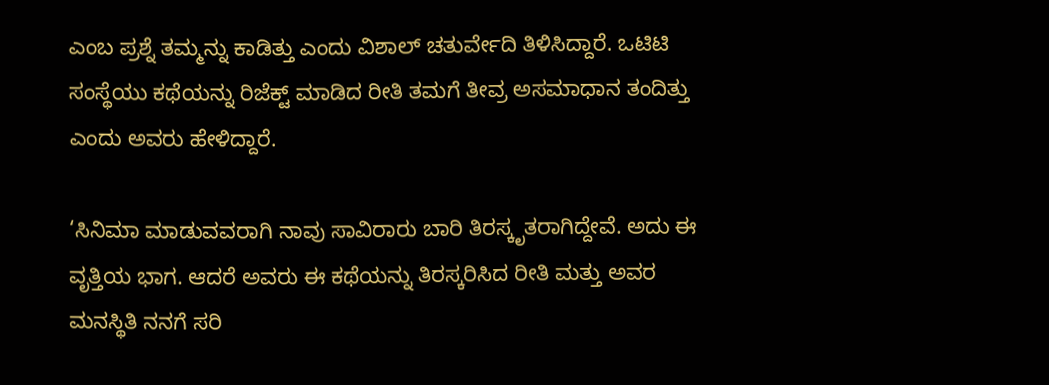ಎಂಬ ಪ್ರಶ್ನೆ ತಮ್ಮನ್ನು ಕಾಡಿತ್ತು ಎಂದು ವಿಶಾಲ್ ಚತುರ್ವೇದಿ ತಿಳಿಸಿದ್ದಾರೆ. ಒಟಿಟಿ ಸಂಸ್ಥೆಯು ಕಥೆಯನ್ನು ರಿಜೆಕ್ಟ್ ಮಾಡಿದ ರೀತಿ ತಮಗೆ ತೀವ್ರ ಅಸಮಾಧಾನ ತಂದಿತ್ತು ಎಂದು ಅವರು ಹೇಳಿದ್ದಾರೆ.

‘ಸಿನಿಮಾ ಮಾಡುವವರಾಗಿ ನಾವು ಸಾವಿರಾರು ಬಾರಿ ತಿರಸ್ಕೃತರಾಗಿದ್ದೇವೆ. ಅದು ಈ ವೃತ್ತಿಯ ಭಾಗ. ಆದರೆ ಅವರು ಈ ಕಥೆಯನ್ನು ತಿರಸ್ಕರಿಸಿದ ರೀತಿ ಮತ್ತು ಅವರ ಮನಸ್ಥಿತಿ ನನಗೆ ಸರಿ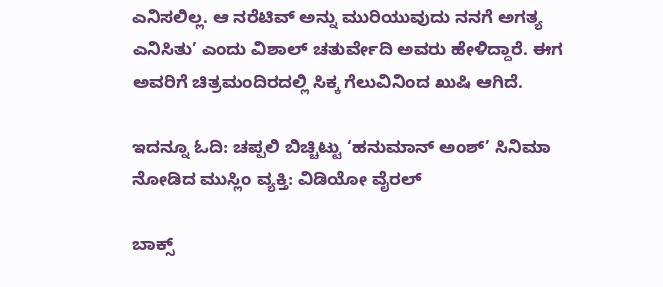ಎನಿಸಲಿಲ್ಲ. ಆ ನರೆಟಿವ್ ಅನ್ನು ಮುರಿಯುವುದು ನನಗೆ ಅಗತ್ಯ ಎನಿಸಿತು’ ಎಂದು ವಿಶಾಲ್ ಚತುರ್ವೇದಿ ಅವರು ಹೇಳಿದ್ದಾರೆ. ಈಗ ಅವರಿಗೆ ಚಿತ್ರಮಂದಿರದಲ್ಲಿ ಸಿಕ್ಕ ಗೆಲುವಿನಿಂದ ಖುಷಿ ಆಗಿದೆ.

ಇದನ್ನೂ ಓದಿ: ಚಪ್ಪಲಿ ಬಿಚ್ಚಿಟ್ಟು ‘ಹನುಮಾನ್ ಅಂಶ್’ ಸಿನಿಮಾ ನೋಡಿದ ಮುಸ್ಲಿಂ ವ್ಯಕ್ತಿ: ವಿಡಿಯೋ ವೈರಲ್

ಬಾಕ್ಸ್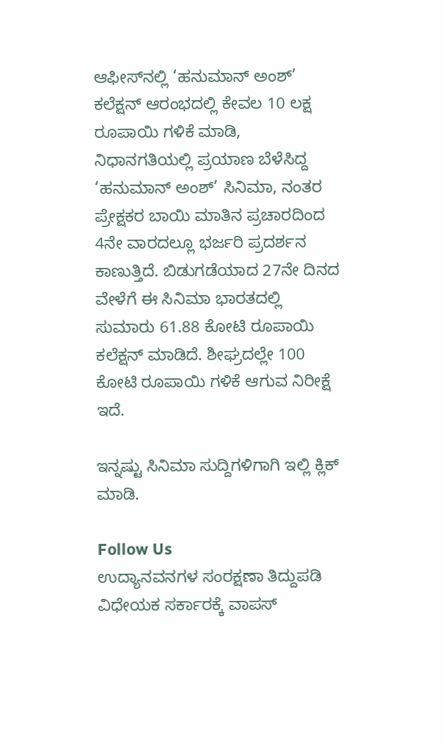ಆಫೀಸ್‌ನಲ್ಲಿ ‘ಹನುಮಾನ್ ಅಂಶ್’ ಕಲೆಕ್ಷನ್ ಆರಂಭದಲ್ಲಿ ಕೇವಲ 10 ಲಕ್ಷ ರೂಪಾಯಿ ಗಳಿಕೆ ಮಾಡಿ, ನಿಧಾನಗತಿಯಲ್ಲಿ ಪ್ರಯಾಣ ಬೆಳೆಸಿದ್ದ ‘ಹನುಮಾನ್ ಅಂಶ್’ ಸಿನಿಮಾ, ನಂತರ ಪ್ರೇಕ್ಷಕರ ಬಾಯಿ ಮಾತಿನ ಪ್ರಚಾರದಿಂದ 4ನೇ ವಾರದಲ್ಲೂ ಭರ್ಜರಿ ಪ್ರದರ್ಶನ ಕಾಣುತ್ತಿದೆ. ಬಿಡುಗಡೆಯಾದ 27ನೇ ದಿನದ ವೇಳೆಗೆ ಈ ಸಿನಿಮಾ ಭಾರತದಲ್ಲಿ ಸುಮಾರು 61.88 ಕೋಟಿ ರೂಪಾಯಿ ಕಲೆಕ್ಷನ್ ಮಾಡಿದೆ. ಶೀಘ್ರದಲ್ಲೇ 100 ಕೋಟಿ ರೂಪಾಯಿ ಗಳಿಕೆ ಆಗುವ ನಿರೀಕ್ಷೆ ಇದೆ.

ಇನ್ನಷ್ಟು ಸಿನಿಮಾ ಸುದ್ದಿಗಳಿಗಾಗಿ ಇಲ್ಲಿ ಕ್ಲಿಕ್ ಮಾಡಿ.

Follow Us
ಉದ್ಯಾನವನಗಳ ಸಂರಕ್ಷಣಾ ತಿದ್ದುಪಡಿ ವಿಧೇಯಕ ಸರ್ಕಾರಕ್ಕೆ ವಾಪಸ್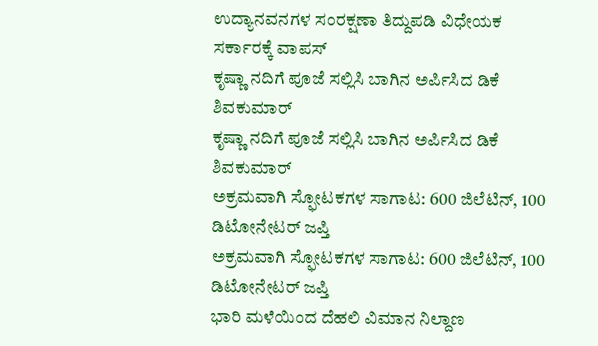ಉದ್ಯಾನವನಗಳ ಸಂರಕ್ಷಣಾ ತಿದ್ದುಪಡಿ ವಿಧೇಯಕ ಸರ್ಕಾರಕ್ಕೆ ವಾಪಸ್
ಕೃಷ್ಣಾ ನದಿಗೆ ಪೂಜೆ ಸಲ್ಲಿಸಿ ಬಾಗಿನ ಅರ್ಪಿಸಿದ ಡಿಕೆ ಶಿವಕುಮಾರ್
ಕೃಷ್ಣಾ ನದಿಗೆ ಪೂಜೆ ಸಲ್ಲಿಸಿ ಬಾಗಿನ ಅರ್ಪಿಸಿದ ಡಿಕೆ ಶಿವಕುಮಾರ್
ಅಕ್ರಮವಾಗಿ ಸ್ಫೋಟಕಗಳ ಸಾಗಾಟ: 600 ಜಿಲೆಟಿನ್, 100 ಡಿಟೋನೇಟರ್ ಜಪ್ತಿ
ಅಕ್ರಮವಾಗಿ ಸ್ಫೋಟಕಗಳ ಸಾಗಾಟ: 600 ಜಿಲೆಟಿನ್, 100 ಡಿಟೋನೇಟರ್ ಜಪ್ತಿ
ಭಾರಿ ಮಳೆಯಿಂದ ದೆಹಲಿ ವಿಮಾನ ನಿಲ್ದಾಣ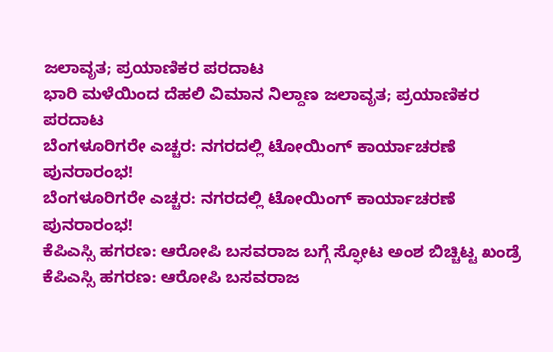ಜಲಾವೃತ; ಪ್ರಯಾಣಿಕರ ಪರದಾಟ
ಭಾರಿ ಮಳೆಯಿಂದ ದೆಹಲಿ ವಿಮಾನ ನಿಲ್ದಾಣ ಜಲಾವೃತ; ಪ್ರಯಾಣಿಕರ ಪರದಾಟ
ಬೆಂಗಳೂರಿಗರೇ ಎಚ್ಚರ: ನಗರದಲ್ಲಿ ಟೋಯಿಂಗ್ ಕಾರ್ಯಾಚರಣೆ ಪುನರಾರಂಭ!
ಬೆಂಗಳೂರಿಗರೇ ಎಚ್ಚರ: ನಗರದಲ್ಲಿ ಟೋಯಿಂಗ್ ಕಾರ್ಯಾಚರಣೆ ಪುನರಾರಂಭ!
ಕೆಪಿಎಸ್ಸಿ ಹಗರಣ: ಆರೋಪಿ ಬಸವರಾಜ ಬಗ್ಗೆ ಸ್ಫೋಟ ಅಂಶ ಬಿಚ್ಚಿಟ್ಟ ಖಂಡ್ರೆ
ಕೆಪಿಎಸ್ಸಿ ಹಗರಣ: ಆರೋಪಿ ಬಸವರಾಜ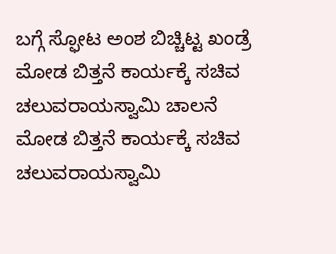ಬಗ್ಗೆ ಸ್ಫೋಟ ಅಂಶ ಬಿಚ್ಚಿಟ್ಟ ಖಂಡ್ರೆ
ಮೋಡ ಬಿತ್ತನೆ ಕಾರ್ಯಕ್ಕೆ ಸಚಿವ ಚಲುವರಾಯಸ್ವಾಮಿ ಚಾಲನೆ
ಮೋಡ ಬಿತ್ತನೆ ಕಾರ್ಯಕ್ಕೆ ಸಚಿವ ಚಲುವರಾಯಸ್ವಾಮಿ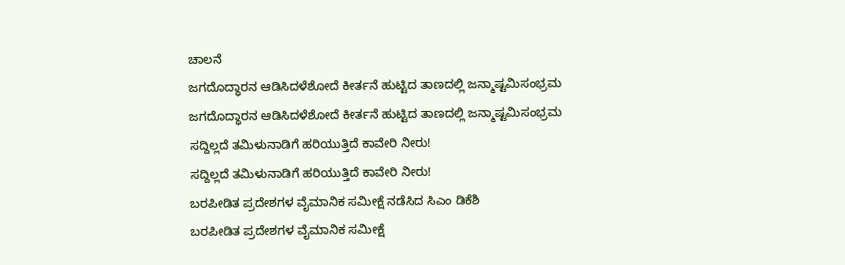ಚಾಲನೆ
ಜಗದೊದ್ಧಾರನ ಆಡಿಸಿದಳೆಶೋದೆ ಕೀರ್ತನೆ ಹುಟ್ಟಿದ ತಾಣದಲ್ಲಿ ಜನ್ಮಾಷ್ಟಮಿಸಂಭ್ರಮ
ಜಗದೊದ್ಧಾರನ ಆಡಿಸಿದಳೆಶೋದೆ ಕೀರ್ತನೆ ಹುಟ್ಟಿದ ತಾಣದಲ್ಲಿ ಜನ್ಮಾಷ್ಟಮಿಸಂಭ್ರಮ
ಸದ್ದಿಲ್ಲದೆ ತಮಿಳುನಾಡಿಗೆ ಹರಿಯುತ್ತಿದೆ ಕಾವೇರಿ ನೀರು!
ಸದ್ದಿಲ್ಲದೆ ತಮಿಳುನಾಡಿಗೆ ಹರಿಯುತ್ತಿದೆ ಕಾವೇರಿ ನೀರು!
ಬರಪೀಡಿತ ಪ್ರದೇಶಗಳ ವೈಮಾನಿಕ ಸಮೀಕ್ಷೆ ನಡೆಸಿದ ಸಿಎಂ ಡಿಕೆಶಿ
ಬರಪೀಡಿತ ಪ್ರದೇಶಗಳ ವೈಮಾನಿಕ ಸಮೀಕ್ಷೆ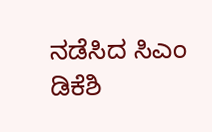ನಡೆಸಿದ ಸಿಎಂ ಡಿಕೆಶಿ